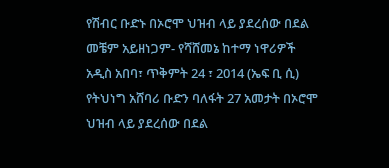የሽብር ቡድኑ በኦሮሞ ህዝብ ላይ ያደረሰው በደል መቼም አይዘነጋም- የሻሸመኔ ከተማ ነዋሪዎች
አዲስ አበባ፣ ጥቅምት 24 ፣ 2014 (ኤፍ ቢ ሲ) የትህነግ አሸባሪ ቡድን ባለፋት 27 አመታት በኦሮሞ ህዝብ ላይ ያደረሰው በደል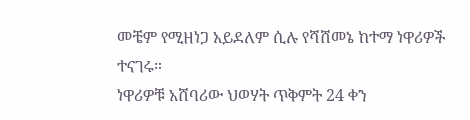መቼም የሚዘነጋ አይደለም ሲሉ የሻሸመኔ ከተማ ነዋሪዎች ተናገሩ።
ነዋሪዎቹ አሸባሪው ህወሃት ጥቅምት 24 ቀን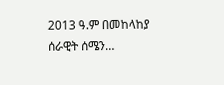2013 ዓ.ም በመከላከያ ሰራዊት ሰሜን…